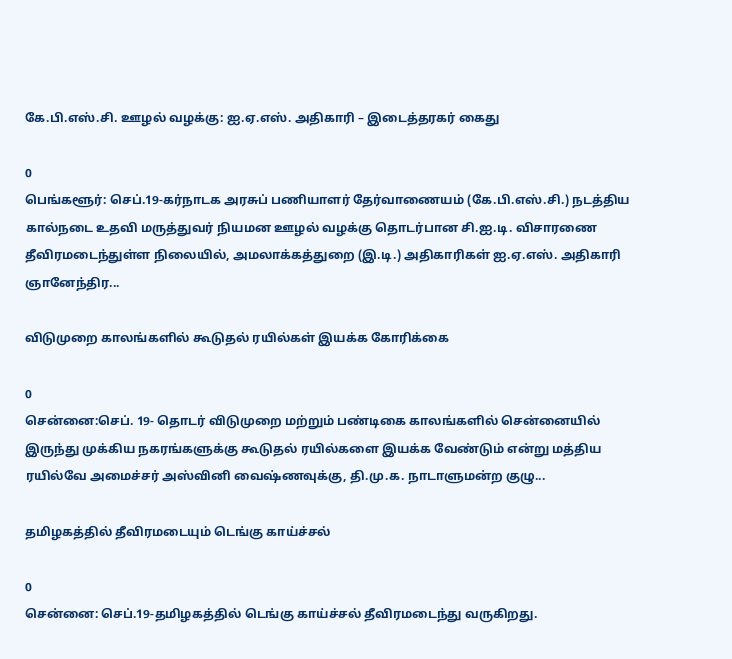கே.பி.எஸ்.சி. ஊழல் வழக்கு: ஐ.ஏ.எஸ். அதிகாரி – இடைத்தரகர் கைது

0
பெங்களூர்: செப்.19-கர்நாடக அரசுப் பணியாளர் தேர்வாணையம் (கே.பி.எஸ்.சி.) நடத்திய கால்நடை உதவி மருத்துவர் நியமன ஊழல் வழக்கு தொடர்பான சி.ஐ.டி. விசாரணை தீவிரமடைந்துள்ள நிலையில், அமலாக்கத்துறை (இ.டி.) அதிகாரிகள் ஐ.ஏ.எஸ். அதிகாரி ஞானேந்திர...

விடுமுறை காலங்களில் கூடுதல் ரயில்கள் இயக்க கோரிக்கை

0
சென்னை:செப். 19- தொடர் விடுமுறை மற்றும் பண்டிகை காலங்களில் சென்னையில் இருந்து முக்கிய நகரங்களுக்கு கூடுதல் ரயில்களை இயக்க வேண்டும் என்று மத்திய ரயில்வே அமைச்சர் அஸ்வினி வைஷ்ணவுக்கு, தி.மு.க. நாடாளுமன்ற குழு...

தமிழகத்தில் தீவிரமடையும் டெங்கு காய்ச்சல்

0
சென்னை: செப்.19-தமிழகத்தில் டெங்கு காய்ச்சல் தீவிரமடைந்து வருகிறது.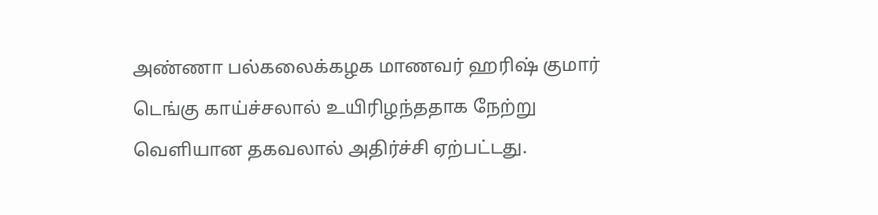அண்ணா பல்கலைக்கழக மாணவர் ஹரிஷ் குமார் டெங்கு காய்ச்சலால் உயிரிழந்ததாக நேற்று வெளியான தகவலால் அதிர்ச்சி ஏற்பட்டது.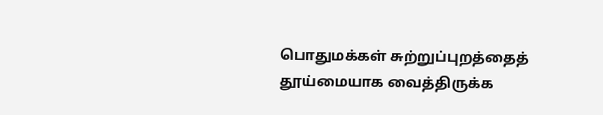பொதுமக்கள் சுற்றுப்புறத்தைத் தூய்மையாக வைத்திருக்க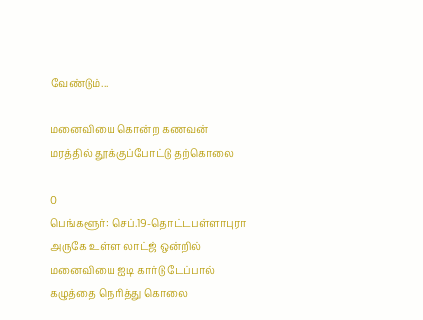வேண்டும்...

மனைவியை கொன்ற கணவன் மரத்தில் தூக்குப்போட்டு தற்கொலை

0
பெங்களூர்: செப்.19-தொட்டபள்ளாபுரா அருகே உள்ள லாட்ஜ் ஒன்றில் மனைவியை ஐடி கார்டு டேப்பால் கழுத்தை நெரித்து கொலை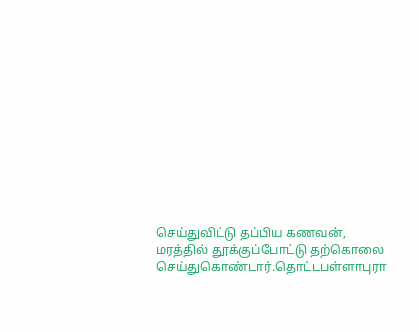செய்துவிட்டு தப்பிய கணவன், மரத்தில் தூக்குப்போட்டு தற்கொலை செய்துகொண்டார்.தொட்டபள்ளாபுரா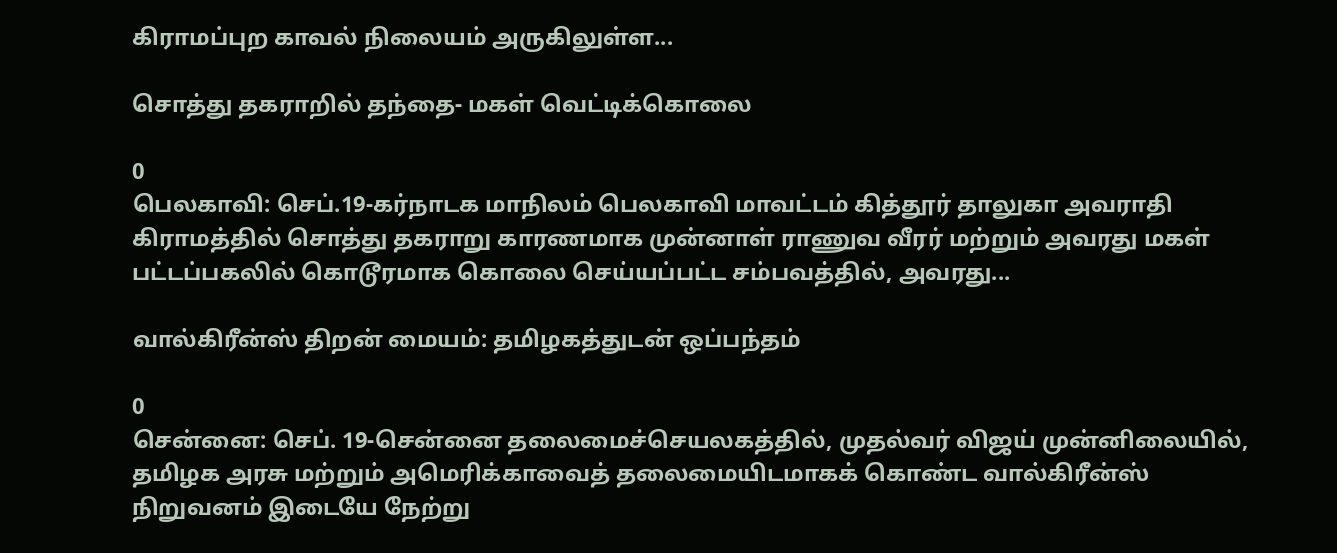கிராமப்புற காவல் நிலையம் அருகிலுள்ள...

சொத்து தகராறில் தந்தை- மகள் வெட்டிக்கொலை

0
பெலகாவி: செப்.19-கர்நாடக மாநிலம் பெலகாவி மாவட்டம் கித்தூர் தாலுகா அவராதி கிராமத்தில் சொத்து தகராறு காரணமாக முன்னாள் ராணுவ வீரர் மற்றும் அவரது மகள் பட்டப்பகலில் கொடூரமாக கொலை செய்யப்பட்ட சம்பவத்தில், அவரது...

வால்கிரீன்ஸ் திறன் மையம்: தமிழகத்துடன் ஒப்பந்தம்

0
சென்னை: செப். 19-சென்னை தலைமைச்செயலகத்தில், முதல்வர் விஜய் முன்னிலையில், தமிழக அரசு மற்றும் அமெரிக்காவைத் தலைமையிடமாகக் கொண்ட வால்கிரீன்ஸ் நிறுவனம் இடையே நேற்று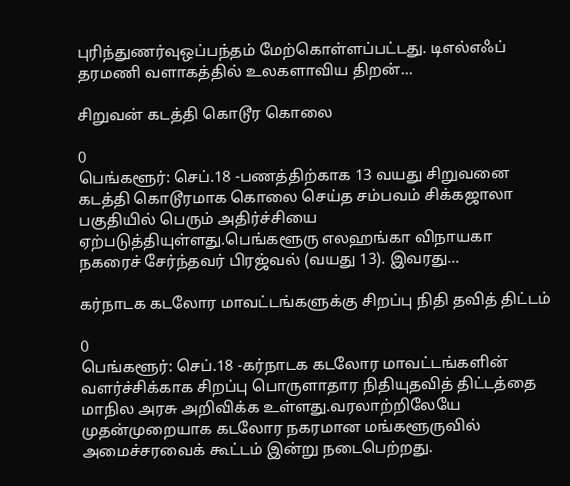புரிந்துணர்வுஒப்பந்தம் மேற்கொள்ளப்பட்டது. டிஎல்எஃப் தரமணி வளாகத்தில் உலகளாவிய திறன்...

சிறுவன் கடத்தி கொடூர கொலை

0
பெங்களூர்: செப்.18 -பணத்திற்காக 13 வயது சிறுவனை கடத்தி கொடூரமாக கொலை செய்த சம்பவம் சிக்கஜாலா பகுதியில் பெரும் அதிர்ச்சியை ஏற்படுத்தியுள்ளது.பெங்களூரு எலஹங்கா விநாயகா நகரைச் சேர்ந்தவர் பிரஜ்வல் (வயது 13). இவரது...

கர்நாடக கடலோர மாவட்டங்களுக்கு சிறப்பு நிதி தவித் திட்டம்

0
பெங்களூர்: செப்.18 -கர்நாடக கடலோர மாவட்டங்களின் வளர்ச்சிக்காக சிறப்பு பொருளாதார நிதியுதவித் திட்டத்தை மாநில அரசு அறிவிக்க உள்ளது.வரலாற்றிலேயே முதன்முறையாக கடலோர நகரமான மங்களூருவில் அமைச்சரவைக் கூட்டம் இன்று நடைபெற்றது.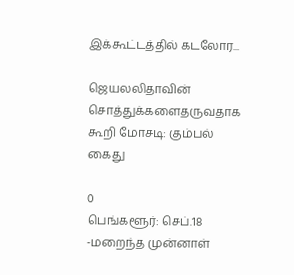இக்கூட்டத்தில் கடலோர...

ஜெயலலிதாவின் சொத்துக்களைதருவதாக கூறி மோசடி: கும்பல் கைது

0
பெங்களூர்: செப்.18 -மறைந்த முன்னாள்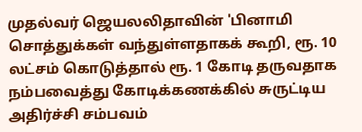முதல்வர் ஜெயலலிதாவின் 'பினாமி சொத்துக்கள் வந்துள்ளதாகக் கூறி, ரூ. 10 லட்சம் கொடுத்தால் ரூ. 1 கோடி தருவதாக நம்பவைத்து கோடிக்கணக்கில் சுருட்டிய அதிர்ச்சி சம்பவம்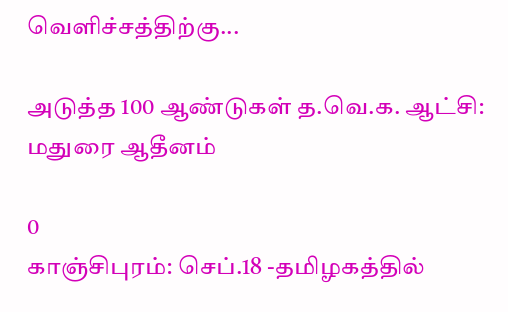வெளிச்சத்திற்கு...

அடுத்த 100 ஆண்டுகள் த.வெ.க. ஆட்சி: மதுரை ஆதீனம்

0
காஞ்சிபுரம்: செப்.18 -தமிழகத்தில்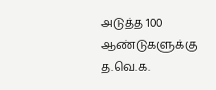அடுத்த 100 ஆண்டுகளுக்கு த.வெ.க.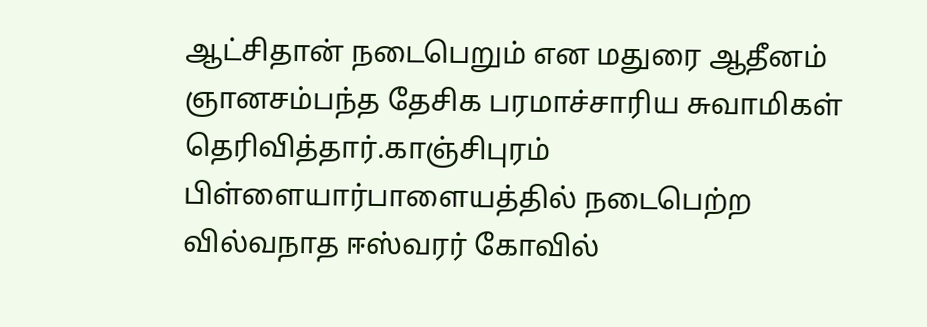ஆட்சிதான் நடைபெறும் என மதுரை ஆதீனம் ஞானசம்பந்த தேசிக பரமாச்சாரிய சுவாமிகள் தெரிவித்தார்.காஞ்சிபுரம் பிள்ளையார்பாளையத்தில் நடைபெற்ற வில்வநாத ஈஸ்வரர் கோவில்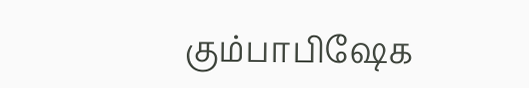கும்பாபிஷேக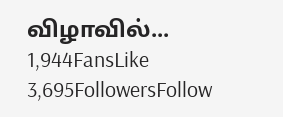விழாவில்...
1,944FansLike
3,695FollowersFollow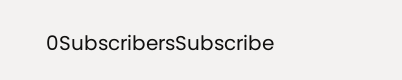0SubscribersSubscribe